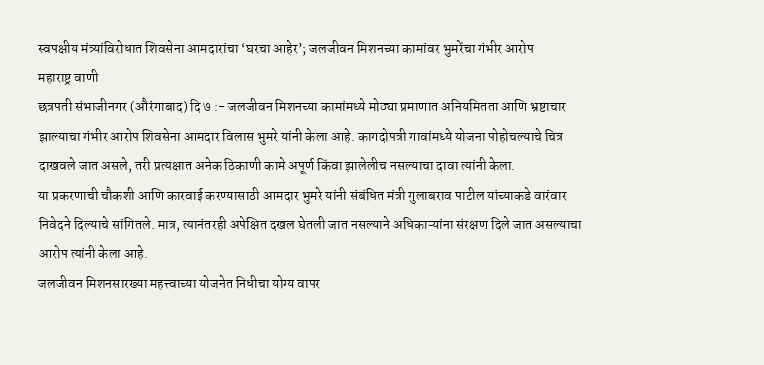स्वपक्षीय मंत्र्यांविरोधात शिवसेना आमदारांचा ‘घरचा आहेर’; जलजीवन मिशनच्या कामांवर भुमरेंचा गंभीर आरोप
महाराष्ट्र वाणी
छत्रपती संभाजीनगर (औरंगाबाद) दि ७ :- जलजीवन मिशनच्या कामांमध्ये मोठ्या प्रमाणात अनियमितता आणि भ्रष्टाचार झाल्याचा गंभीर आरोप शिवसेना आमदार विलास भुमरे यांनी केला आहे. कागदोपत्री गावांमध्ये योजना पोहोचल्याचे चित्र दाखवले जात असले, तरी प्रत्यक्षात अनेक ठिकाणी कामे अपूर्ण किंवा झालेलीच नसल्याचा दावा त्यांनी केला.
या प्रकरणाची चौकशी आणि कारवाई करण्यासाठी आमदार भुमरे यांनी संबंधित मंत्री गुलाबराव पाटील यांच्याकडे वारंवार निवेदने दिल्याचे सांगितले. मात्र, त्यानंतरही अपेक्षित दखल घेतली जात नसल्याने अधिकाऱ्यांना संरक्षण दिले जात असल्याचा आरोप त्यांनी केला आहे.
जलजीवन मिशनसारख्या महत्त्वाच्या योजनेत निधीचा योग्य वापर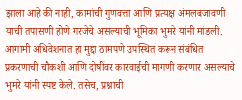झाला आहे की नाही, कामांची गुणवत्ता आणि प्रत्यक्ष अंमलबजावणी याची तपासणी होणे गरजेचे असल्याची भूमिका भुमरे यांनी मांडली.
आगामी अधिवेशनात हा मुद्दा ठामपणे उपस्थित करून संबंधित प्रकरणाची चौकशी आणि दोषींवर कारवाईची मागणी करणार असल्याचे भुमरे यांनी स्पष्ट केले. तसेच, प्रश्नाची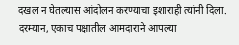दखल न घेतल्यास आंदोलन करण्याचा इशाराही त्यांनी दिला.
दरम्यान, एकाच पक्षातील आमदाराने आपल्या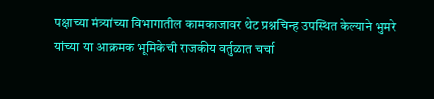पक्षाच्या मंत्र्यांच्या विभागातील कामकाजावर थेट प्रश्नचिन्ह उपस्थित केल्याने भुमरे यांच्या या आक्रमक भूमिकेची राजकीय वर्तुळात चर्चा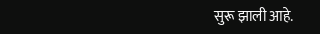सुरू झाली आहे.